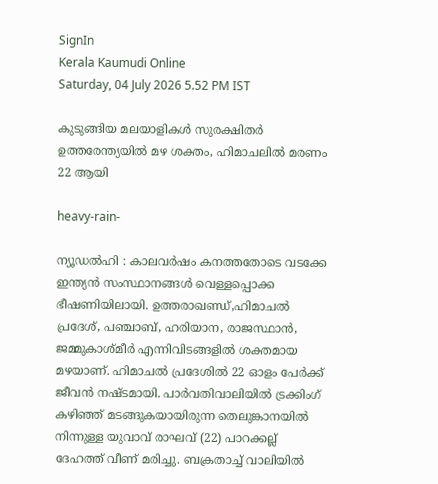SignIn
Kerala Kaumudi Online
Saturday, 04 July 2026 5.52 PM IST

കുടുങ്ങിയ മലയാളികൾ സുരക്ഷിതർ ഉത്തരേന്ത്യയിൽ മഴ ശക്തം, ഹിമാചലിൽ മരണം 22 ആയി

heavy-rain-

ന്യൂഡൽഹി : കാലവർഷം കനത്തതോടെ വടക്കേ ഇന്ത്യൻ സംസ്ഥാനങ്ങൾ വെള്ളപ്പൊക്ക ഭീഷണിയിലായി. ഉത്തരാഖണ്ഡ്,ഹിമാചൽ പ്രദേശ്, പഞ്ചാബ്, ഹരിയാന, രാജസ്ഥാൻ, ജമ്മുകാശ്‌മീർ എന്നിവിടങ്ങളിൽ ശക്തമായ മഴയാണ്. ഹിമാചൽ പ്രദേശിൽ 22 ഓളം പേർക്ക് ജീവൻ നഷ്ടമായി. പാർവതിവാലിയിൽ ട്രക്കിംഗ് കഴിഞ്ഞ് മടങ്ങുകയായിരുന്ന തെലുങ്കാനയിൽ നിന്നുള്ള യുവാവ് രാഘവ് (22) പാറക്കല്ല് ദേഹത്ത് വീണ് മരിച്ചു. ബക്രതാച്ച് വാലിയിൽ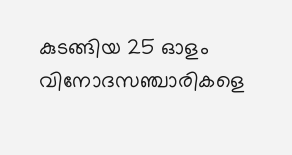കുടങ്ങിയ 25 ഓളം വിനോദസഞ്ചാരികളെ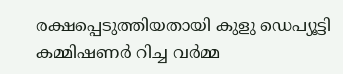രക്ഷപ്പെടുത്തിയതായി കുളു ഡെപ്യൂട്ടി കമ്മിഷണർ റിച്ച വർമ്മ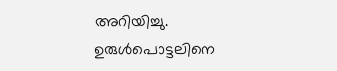അറിയിച്ചു. ഉരുൾപൊട്ടലിനെ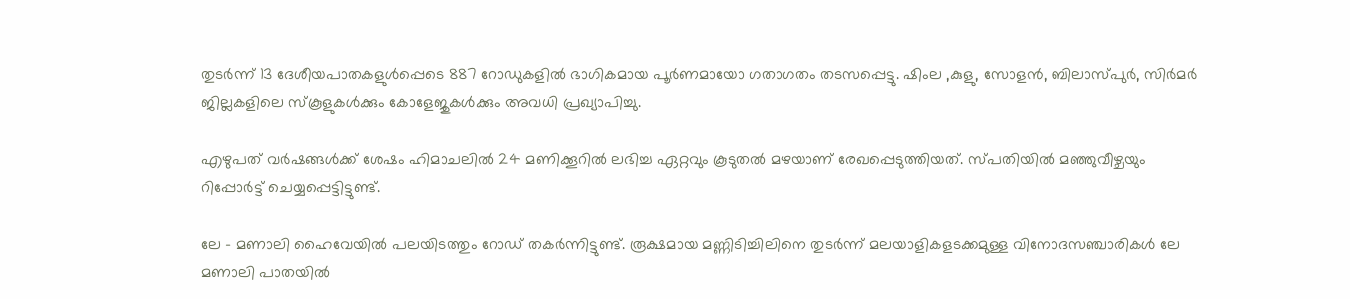തുടർന്ന് 13 ദേശീയപാതകളുൾപ്പെടെ 887 റോഡുകളിൽ ഭാഗികമായ പൂർണമായോ ഗതാഗതം തടസപ്പെട്ടു. ഷിംല ,കുളു, സോളൻ, ബിലാസ്‌പുർ, സിർമർ ജില്ലകളിലെ സ്കൂളുകൾക്കും കോളേജുകൾക്കും അവധി പ്രഖ്യാപിച്ചു.

എഴുപത് വർഷങ്ങൾക്ക് ശേഷം ഹിമാചലിൽ 24 മണിക്കൂറിൽ ലഭിച്ച ഏറ്റവും കൂടുതൽ മഴയാണ് രേഖപ്പെടുത്തിയത്. സ്പതിയിൽ മഞ്ഞുവീഴ്ചയും റിപ്പോ‌ർട്ട് ചെയ്യപ്പെട്ടിട്ടുണ്ട്.

ലേ - മണാലി ഹൈവേയിൽ പലയിടത്തും റോഡ് തകർന്നിട്ടുണ്ട്. രൂക്ഷമായ മണ്ണിടിച്ചിലിനെ തുടർന്ന് മലയാളികളടക്കമുള്ള വിനോദസഞ്ചാരികൾ ലേ മണാലി പാതയിൽ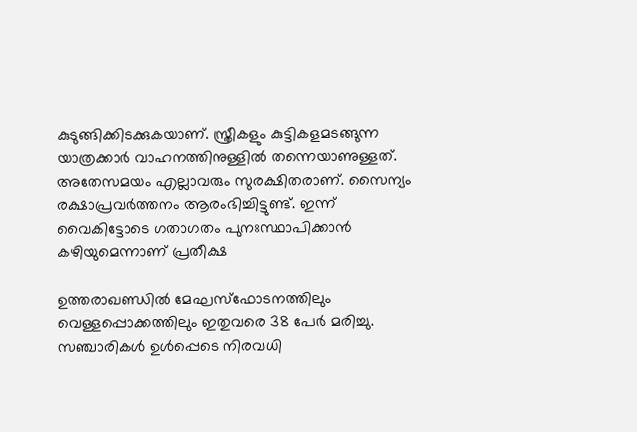കുടുങ്ങിക്കിടക്കുകയാണ്. സ്ത്രീകളും കുട്ടികളമടങ്ങുന്ന യാത്രക്കാർ വാഹനത്തിനുള്ളിൽ തന്നെയാണുള്ളത്. അതേസമയം എല്ലാവരും സുരക്ഷിതരാണ്. സൈന്യം രക്ഷാപ്രവർത്തനം ആരംഭിച്ചിട്ടുണ്ട്. ഇന്ന് വൈകിട്ടോടെ ഗതാഗതം പുനഃസ്ഥാപിക്കാൻ കഴിയുമെന്നാണ് പ്രതീക്ഷ

ഉത്തരാഖണ്ഡിൽ മേഘസ്ഫോടനത്തിലും വെള്ളപ്പൊക്കത്തിലും ഇതുവരെ 38 പേർ മരിച്ചു. സഞ്ചാരികൾ ഉൾപ്പെടെ നിരവധി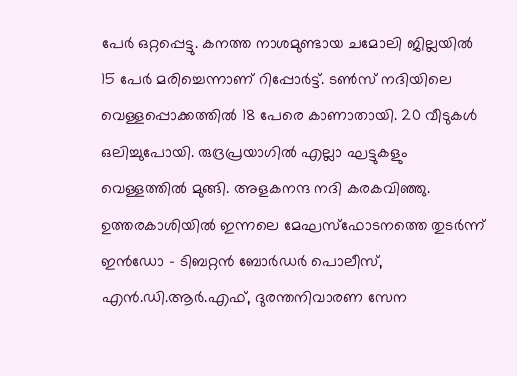പേർ ഒറ്റപ്പെട്ടു. കനത്ത നാശമുണ്ടായ ചമോലി ജില്ലയിൽ 15 പേർ മരിച്ചെന്നാണ് റിപ്പോ‌ർട്ട്. ടൺസ് നദിയിലെ വെള്ളപ്പൊക്കത്തിൽ 18 പേരെ കാണാതായി. 20 വീടുകൾ ഒലിച്ചുപോയി. രുദ്രപ്രയാഗിൽ എല്ലാ ഘട്ടുകളും വെള്ളത്തിൽ മുങ്ങി. അളകനന്ദ നദി കരകവിഞ്ഞു. ഉത്തരകാശിയിൽ ഇന്നലെ മേഘസ്ഫോടനത്തെ തുടർന്ന് ഇൻഡോ - ടിബറ്റൻ ബോർഡർ പൊലീസ്, എൻ.ഡി.ആർ.എഫ്, ദുരന്തനിവാരണ സേന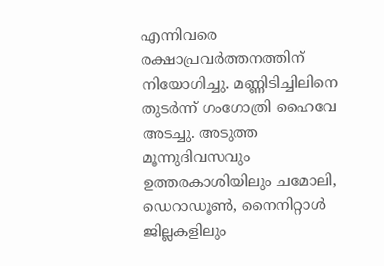എന്നിവരെ രക്ഷാപ്രവർത്തനത്തിന് നിയോഗിച്ചു. മണ്ണിടിച്ചിലിനെ തുടർന്ന് ഗംഗോത്രി ഹൈവേ അടച്ചു. അടുത്ത മൂന്നുദിവസവും ഉത്തരകാശിയിലും ചമോലി, ഡെറാഡൂൺ, നൈനിറ്റാൾ ജില്ലകളിലും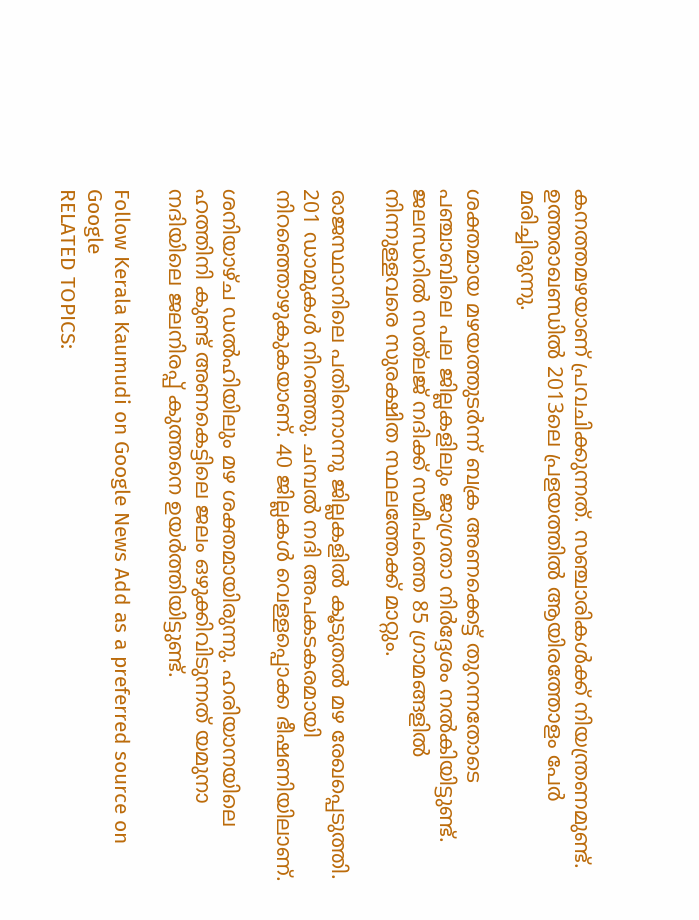കനത്തമഴയാണ് പ്രവചിക്കുന്നത്. സഞ്ചാരികൾക്ക് നിയന്ത്രണമുണ്ട്. ഉത്തരാഖണ്ഡിൽ 2013ലെ പ്രളയത്തിൽ ആയിരത്തോളം പേർ മരിച്ചിരുന്നു.

ശക്തമായ മഴയത്തുടർന്ന് ബക്ര അണക്കെട്ട് തുറന്നതോടെ പഞ്ചാബിലെ പല ജില്ലകളിലും ജാഗ്രതാ നിർദ്ദേശം നൽകിയിട്ടുണ്ട്. ജലന്ധറിൽ സത്‌ലജ് നദിക്ക് സമീപത്തെ 85 ഗ്രാമങ്ങളിൽ നിന്നുള്ളവരെ സുരക്ഷിത സ്ഥലത്തേക്ക് മാറ്റും.

രാജസ്ഥാനിലെ പതിനൊന്നു ജില്ലകളിൽ കൂടുതൽ മഴ രേഖപ്പെടുത്തി. 201 ഡാമുകൾ നിറഞ്ഞു. ചമ്പൽ നദി അപകടകരമായി നിറ‌ഞ്ഞൊഴുകുകയാണ്. 40 ജില്ലകൾ വെള്ളപ്പൊക്ക ഭീഷണിയിലാണ്.

ശനിയാഴ്ച ഡൽഹിയിലും മഴ ശക്തമായിരുന്നു. ഹരിയാനയിലെ ഹത്തിനി കുണ്ട് അണകെട്ടിലെ ജലം ഒഴുക്കിവിടുന്നത് യമുനാ നദിയിലെ ജലനിരപ്പ് കുത്തനെ ഉയർത്തിയിട്ടുണ്ട്.

Follow Kerala Kaumudi on Google News Add as a preferred source on Google
RELATED TOPICS: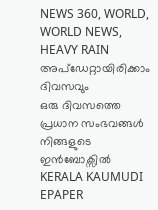NEWS 360, WORLD, WORLD NEWS, HEAVY RAIN
അപ്ഡേറ്റായിരിക്കാം ദിവസവും
ഒരു ദിവസത്തെ പ്രധാന സംഭവങ്ങൾ നിങ്ങളുടെ ഇൻബോക്സിൽ
KERALA KAUMUDI EPAPER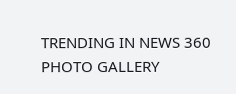TRENDING IN NEWS 360
PHOTO GALLERY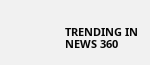TRENDING IN NEWS 360